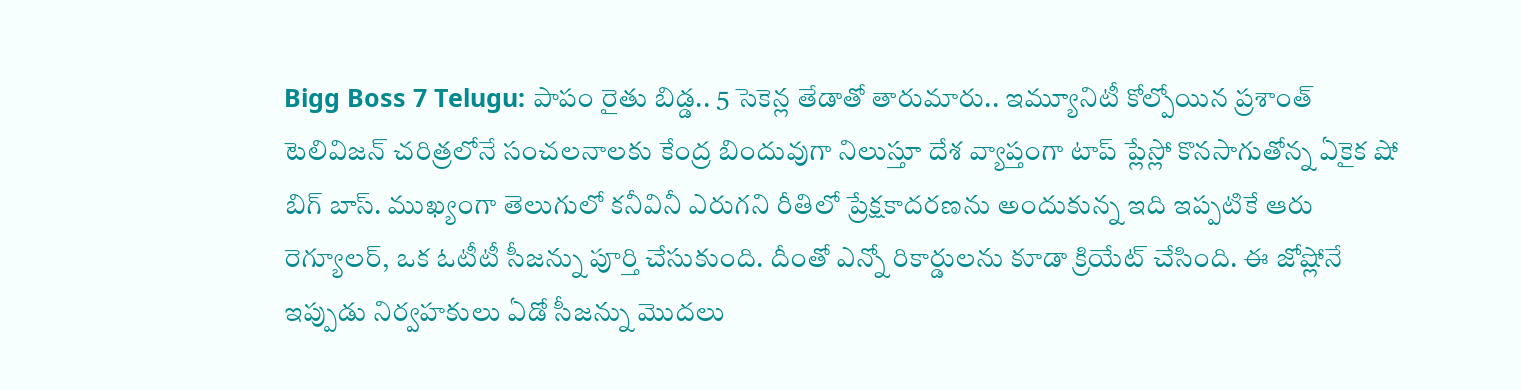Bigg Boss 7 Telugu: పాపం రైతు బిడ్డ.. 5 సెకెన్ల తేడాతో తారుమారు.. ఇమ్యూనిటీ కోల్పోయిన ప్రశాంత్
టెలివిజన్ చరిత్రలోనే సంచలనాలకు కేంద్ర బిందువుగా నిలుస్తూ దేశ వ్యాప్తంగా టాప్ ప్లేస్లో కొనసాగుతోన్న ఏకైక షో బిగ్ బాస్. ముఖ్యంగా తెలుగులో కనీవినీ ఎరుగని రీతిలో ప్రేక్షకాదరణను అందుకున్న ఇది ఇప్పటికే ఆరు రెగ్యూలర్, ఒక ఓటీటీ సీజన్ను పూర్తి చేసుకుంది. దీంతో ఎన్నో రికార్డులను కూడా క్రియేట్ చేసింది. ఈ జోష్లోనే ఇప్పుడు నిర్వహకులు ఏడో సీజన్ను మొదలు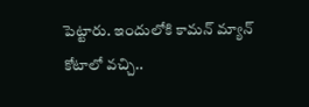పెట్టారు. ఇందులోకి కామన్ మ్యాన్ కోటాలో వచ్చి..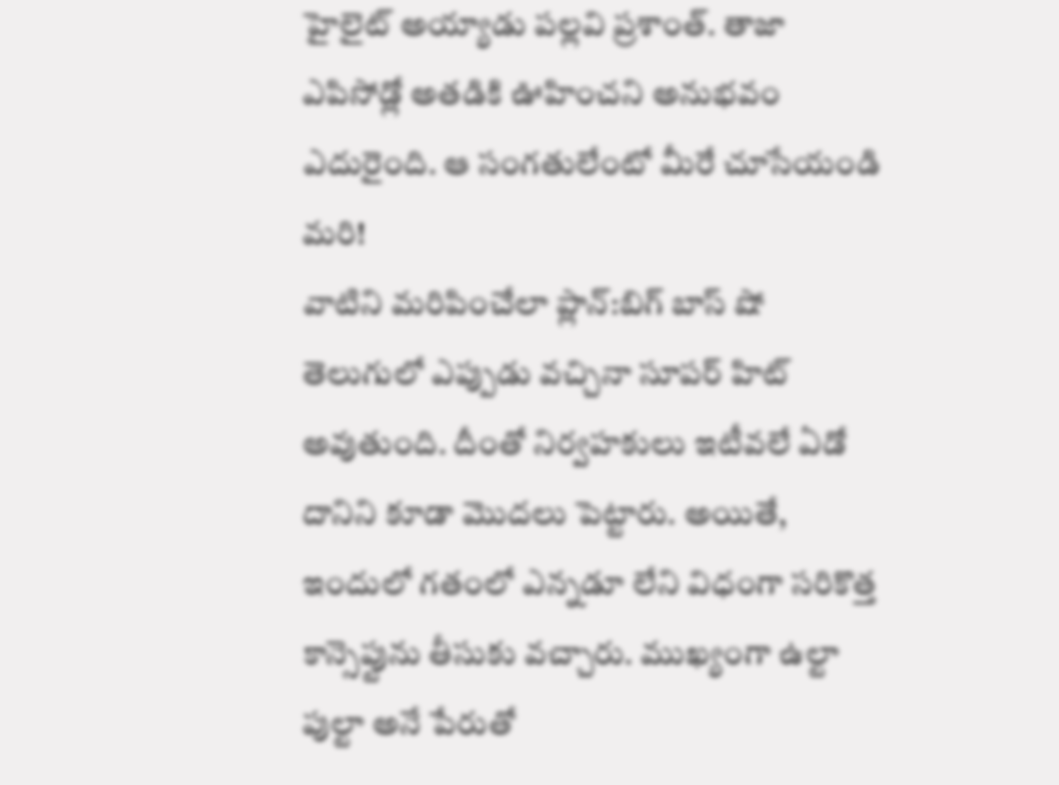హైలైట్ అయ్యాడు పల్లవి ప్రశాంత్. తాజా ఎపిసోడ్లో అతడికి ఊహించని అనుభవం ఎదురైంది. ఆ సంగతులేంటో మీరే చూసేయండి మరి!
వాటిని మరిపించేలా ప్లాన్:బిగ్ బాస్ షో తెలుగులో ఎప్పుడు వచ్చినా సూపర్ హిట్ అవుతుంది. దీంతో నిర్వహకులు ఇటీవలే ఏడో దానిని కూడా మొదలు పెట్టారు. అయితే, ఇందులో గతంలో ఎన్నడూ లేని విధంగా సరికొత్త కాన్సెప్టును తీసుకు వచ్చారు. ముఖ్యంగా ఉల్టా పుల్టా అనే పేరుతో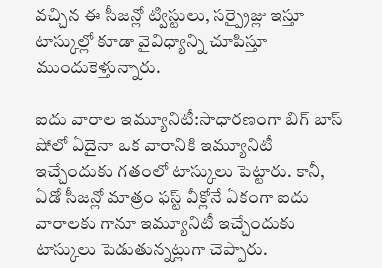వచ్చిన ఈ సీజన్లో ట్విస్టులు, సర్ప్రైజ్లు ఇస్తూ టాస్కుల్లో కూడా వైవిధ్యాన్ని చూపిస్తూ ముందుకెళ్తున్నారు.

ఐదు వారాల ఇమ్యూనిటీ:సాధారణంగా బిగ్ బాస్ షోలో ఏదైనా ఒక వారానికి ఇమ్యూనిటీ ఇచ్చేందుకు గతంలో టాస్కులు పెట్టారు. కానీ, ఏడో సీజన్లో మాత్రం ఫస్ట్ వీక్లోనే ఏకంగా ఐదు వారాలకు గానూ ఇమ్యూనిటీ ఇచ్చేందుకు టాస్కులు పెడుతున్నట్లుగా చెప్పారు.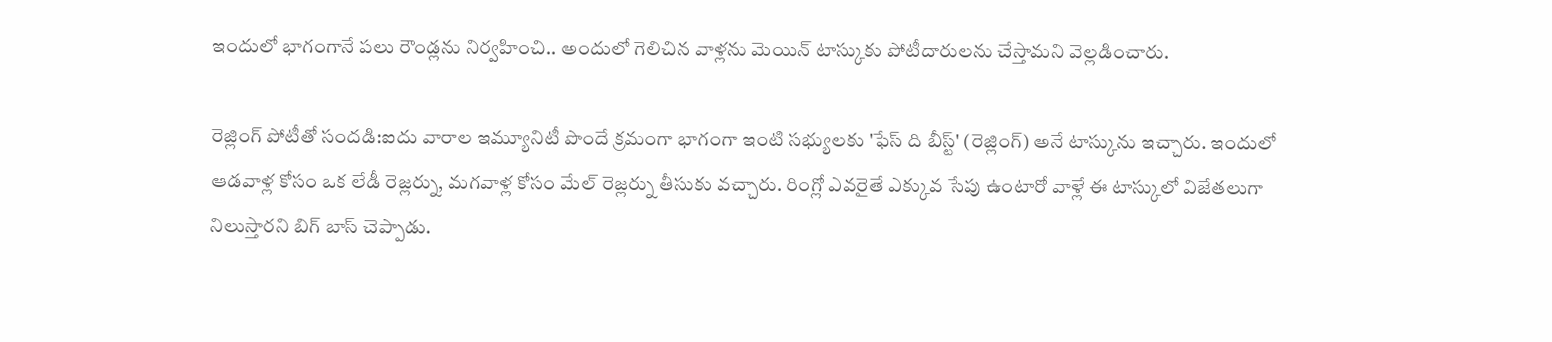ఇందులో భాగంగానే పలు రౌండ్లను నిర్వహించి.. అందులో గెలిచిన వాళ్లను మెయిన్ టాస్కుకు పోటీదారులను చేస్తామని వెల్లడించారు.

రెజ్లింగ్ పోటీతో సందడి:ఐదు వారాల ఇమ్యూనిటీ పొందే క్రమంగా భాగంగా ఇంటి సభ్యులకు 'ఫేస్ ది బీస్ట్' (రెజ్లింగ్) అనే టాస్కును ఇచ్చారు. ఇందులో ఆడవాళ్ల కోసం ఒక లేడీ రెజ్లర్ను, మగవాళ్ల కోసం మేల్ రెజ్లర్ను తీసుకు వచ్చారు. రింగ్లో ఎవరైతే ఎక్కువ సేపు ఉంటారో వాళ్లే ఈ టాస్కులో విజేతలుగా నిలుస్తారని బిగ్ బాస్ చెప్పాడు.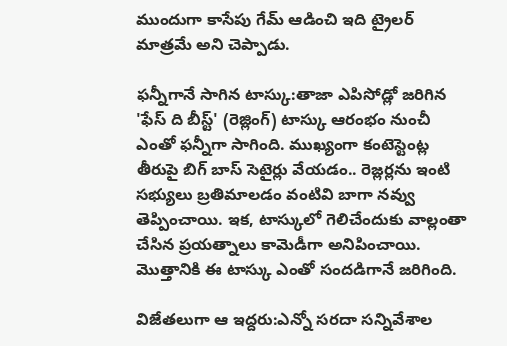ముందుగా కాసేపు గేమ్ ఆడించి ఇది ట్రైలర్ మాత్రమే అని చెప్పాడు.

ఫన్నీగానే సాగిన టాస్కు:తాజా ఎపిసోడ్లో జరిగిన 'ఫేస్ ది బీస్ట్' (రెజ్లింగ్) టాస్కు ఆరంభం నుంచీ ఎంతో ఫన్నీగా సాగింది. ముఖ్యంగా కంటెస్టెంట్ల తీరుపై బిగ్ బాస్ సెటైర్లు వేయడం.. రెజ్లర్లను ఇంటి సభ్యులు బ్రతిమాలడం వంటివి బాగా నవ్వు తెప్పించాయి. ఇక, టాస్కులో గెలిచేందుకు వాల్లంతా చేసిన ప్రయత్నాలు కామెడీగా అనిపించాయి. మొత్తానికి ఈ టాస్కు ఎంతో సందడిగానే జరిగింది.

విజేతలుగా ఆ ఇద్దరు:ఎన్నో సరదా సన్నివేశాల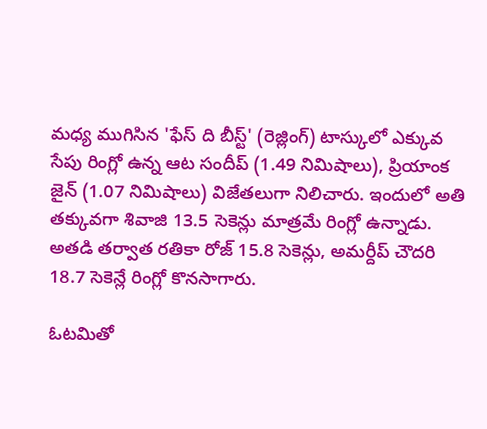మధ్య ముగిసిన 'ఫేస్ ది బీస్ట్' (రెజ్లింగ్) టాస్కులో ఎక్కువ సేపు రింగ్లో ఉన్న ఆట సందీప్ (1.49 నిమిషాలు), ప్రియాంక జైన్ (1.07 నిమిషాలు) విజేతలుగా నిలిచారు. ఇందులో అతి తక్కువగా శివాజి 13.5 సెకెన్లు మాత్రమే రింగ్లో ఉన్నాడు. అతడి తర్వాత రతికా రోజ్ 15.8 సెకెన్లు, అమర్దీప్ చౌదరి 18.7 సెకెన్లే రింగ్లో కొనసాగారు.

ఓటమితో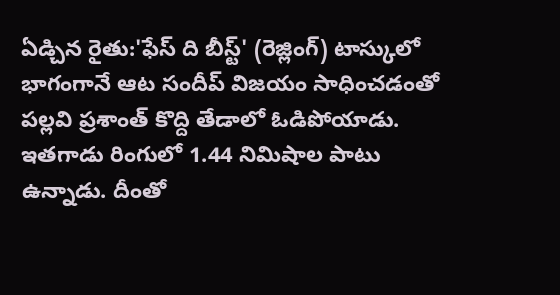ఏడ్చిన రైతు:'ఫేస్ ది బీస్ట్' (రెజ్లింగ్) టాస్కులో భాగంగానే ఆట సందీప్ విజయం సాధించడంతో పల్లవి ప్రశాంత్ కొద్ది తేడాలో ఓడిపోయాడు. ఇతగాడు రింగులో 1.44 నిమిషాల పాటు ఉన్నాడు. దీంతో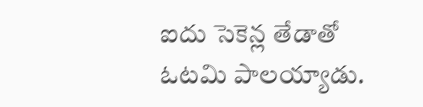ఐదు సెకెన్ల తేడాతో ఓటమి పాలయ్యాడు.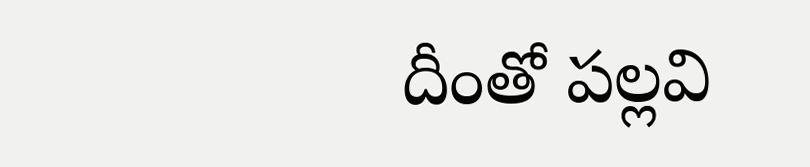దీంతో పల్లవి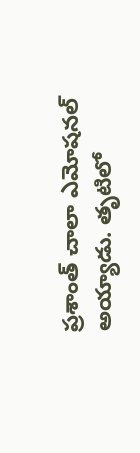ప్రశాంత్ చాలా ఎమోషనల్ అయ్యాడు. తృటిలో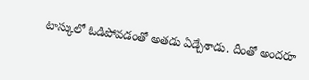టాస్కులో ఓడిపోవడంతో అతడు ఏడ్చేశాడు. దీంతో అందరూ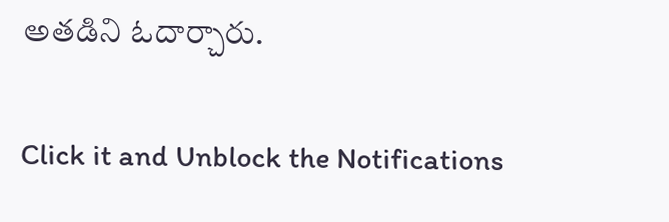అతడిని ఓదార్చారు.


Click it and Unblock the Notifications